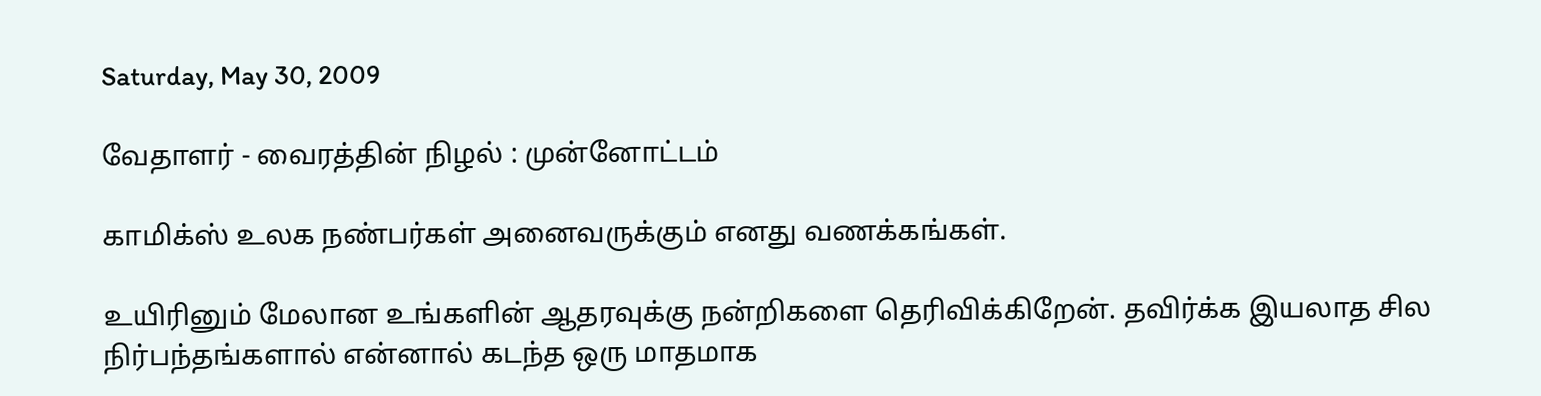Saturday, May 30, 2009

வேதாளர் - வைரத்தின் நிழல் : முன்னோட்டம்

காமிக்ஸ் உலக நண்பர்கள் அனைவருக்கும் எனது வணக்கங்கள்.

உயிரினும் மேலான உங்களின் ஆதரவுக்கு நன்றிகளை தெரிவிக்கிறேன். தவிர்க்க இயலாத சில நிர்பந்தங்களால் என்னால் கடந்த ஒரு மாதமாக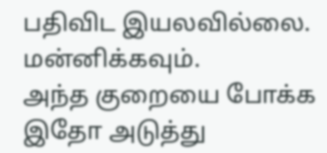பதிவிட இயலவில்லை. மன்னிக்கவும்.
அந்த குறையை போக்க இதோ அடுத்து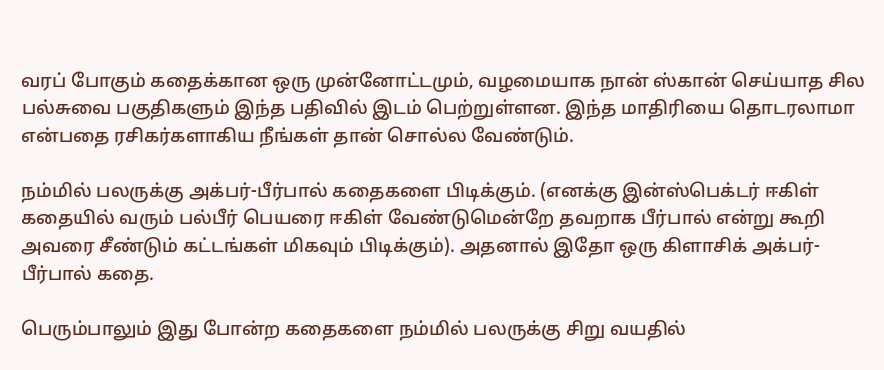வரப் போகும் கதைக்கான ஒரு முன்னோட்டமும், வழமையாக நான் ஸ்கான் செய்யாத சில பல்சுவை பகுதிகளும் இந்த பதிவில் இடம் பெற்றுள்ளன. இந்த மாதிரியை தொடரலாமா என்பதை ரசிகர்களாகிய நீங்கள் தான் சொல்ல வேண்டும்.

நம்மில் பலருக்கு அக்பர்-பீர்பால் கதைகளை பிடிக்கும். (எனக்கு இன்ஸ்பெக்டர் ஈகிள் கதையில் வரும் பல்பீர் பெயரை ஈகிள் வேண்டுமென்றே தவறாக பீர்பால் என்று கூறி அவரை சீண்டும் கட்டங்கள் மிகவும் பிடிக்கும்). அதனால் இதோ ஒரு கிளாசிக் அக்பர்-பீர்பால் கதை.

பெரும்பாலும் இது போன்ற கதைகளை நம்மில் பலருக்கு சிறு வயதில்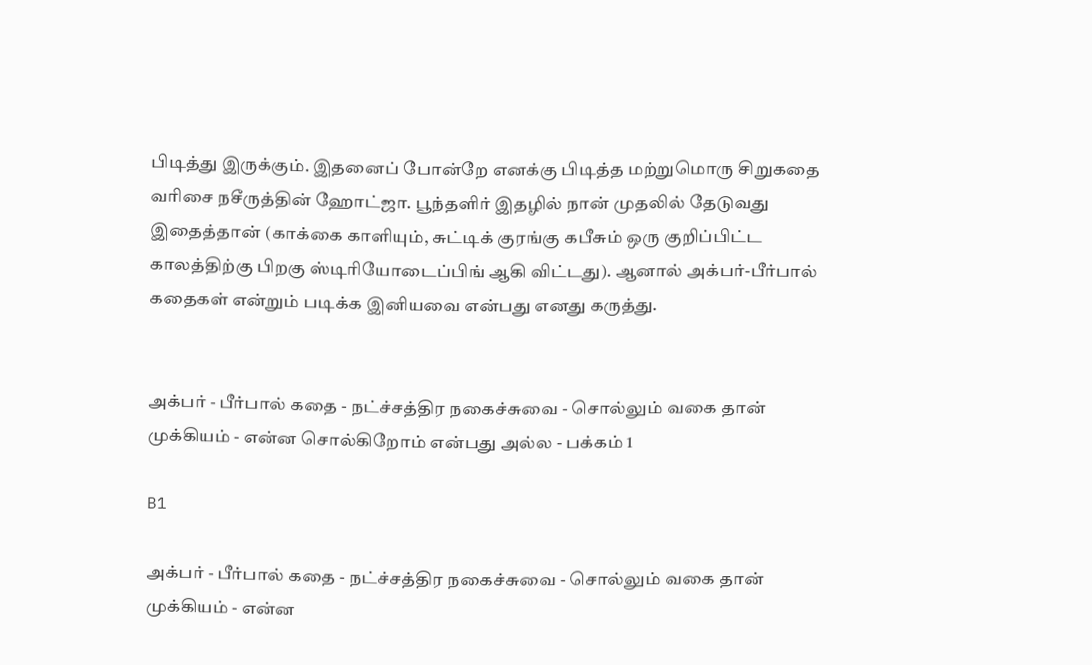பிடித்து இருக்கும். இதனைப் போன்றே எனக்கு பிடித்த மற்றுமொரு சிறுகதை வரிசை நசீருத்தின் ஹோட்ஜா. பூந்தளிர் இதழில் நான் முதலில் தேடுவது இதைத்தான் (காக்கை காளியும், சுட்டிக் குரங்கு கபீசும் ஒரு குறிப்பிட்ட காலத்திற்கு பிறகு ஸ்டிரியோடைப்பிங் ஆகி விட்டது). ஆனால் அக்பர்-பீர்பால் கதைகள் என்றும் படிக்க இனியவை என்பது எனது கருத்து.


அக்பர் - பீர்பால் கதை - நட்ச்சத்திர நகைச்சுவை - சொல்லும் வகை தான் முக்கியம் - என்ன சொல்கிறோம் என்பது அல்ல - பக்கம் 1

B1

அக்பர் - பீர்பால் கதை - நட்ச்சத்திர நகைச்சுவை - சொல்லும் வகை தான் முக்கியம் - என்ன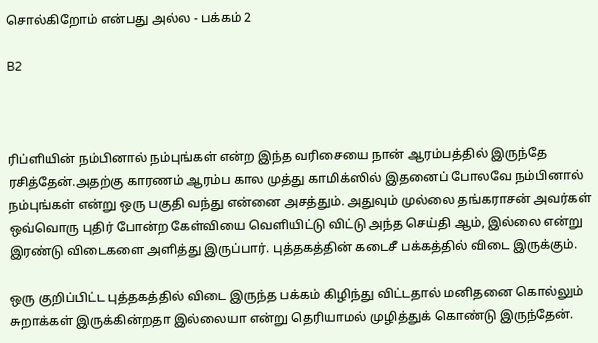சொல்கிறோம் என்பது அல்ல - பக்கம் 2

B2



ரிப்ளியின் நம்பினால் நம்புங்கள் என்ற இந்த வரிசையை நான் ஆரம்பத்தில் இருந்தே ரசித்தேன்.அதற்கு காரணம் ஆரம்ப கால முத்து காமிக்ஸில் இதனைப் போலவே நம்பினால் நம்புங்கள் என்று ஒரு பகுதி வந்து என்னை அசத்தும். அதுவும் முல்லை தங்கராசன் அவர்கள் ஒவ்வொரு புதிர் போன்ற கேள்வியை வெளியிட்டு விட்டு அந்த செய்தி ஆம், இல்லை என்று இரண்டு விடைகளை அளித்து இருப்பார். புத்தகத்தின் கடைசீ பக்கத்தில் விடை இருக்கும்.

ஒரு குறிப்பிட்ட புத்தகத்தில் விடை இருந்த பக்கம் கிழிந்து விட்டதால் மனிதனை கொல்லும் சுறாக்கள் இருக்கின்றதா இல்லையா என்று தெரியாமல் முழித்துக் கொண்டு இருந்தேன்.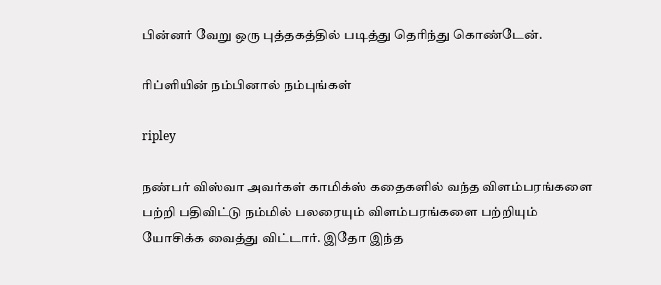பின்னர் வேறு ஒரு புத்தகத்தில் படித்து தெரிந்து கொண்டேன்.

ரிப்ளியின் நம்பினால் நம்புங்கள்

ripley

நண்பர் விஸ்வா அவர்கள் காமிக்ஸ் கதைகளில் வந்த விளம்பரங்களை பற்றி பதிவிட்டு நம்மில் பலரையும் விளம்பரங்களை பற்றியும் யோசிக்க வைத்து விட்டார். இதோ இந்த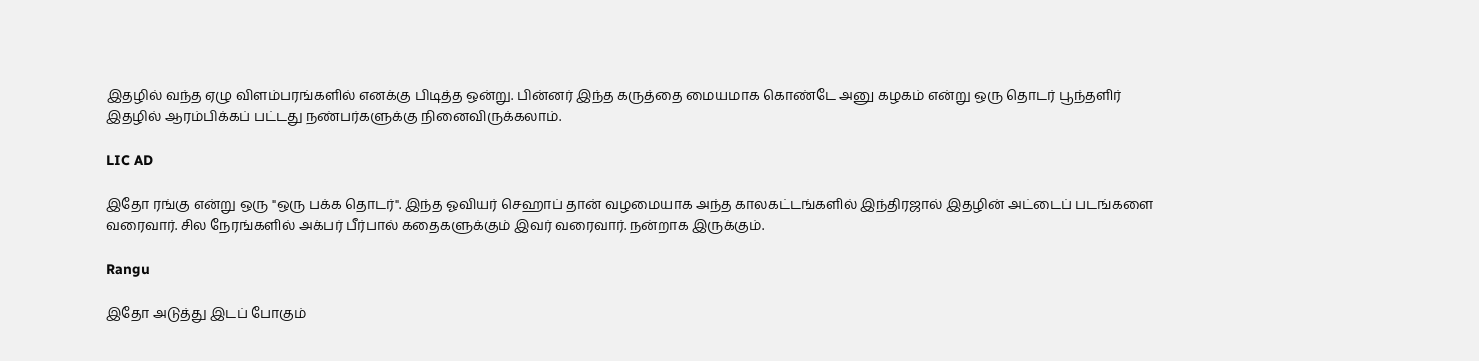இதழில் வந்த ஏழு விளம்பரங்களில் எனக்கு பிடித்த ஒன்று. பின்னர் இந்த கருத்தை மையமாக கொண்டே அனு கழகம் என்று ஒரு தொடர் பூந்தளிர் இதழில் ஆரம்பிக்கப் பட்டது நண்பர்களுக்கு நினைவிருக்கலாம்.

LIC AD

இதோ ரங்கு என்று ஒரு "ஒரு பக்க தொடர்". இந்த ஓவியர் செஹாப் தான் வழமையாக அந்த காலகட்டங்களில் இந்திரஜால் இதழின் அட்டைப் படங்களை வரைவார். சில நேரங்களில் அக்பர் பீர்பால் கதைகளுக்கும் இவர் வரைவார். நன்றாக இருக்கும்.

Rangu

இதோ அடுத்து இடப் போகும்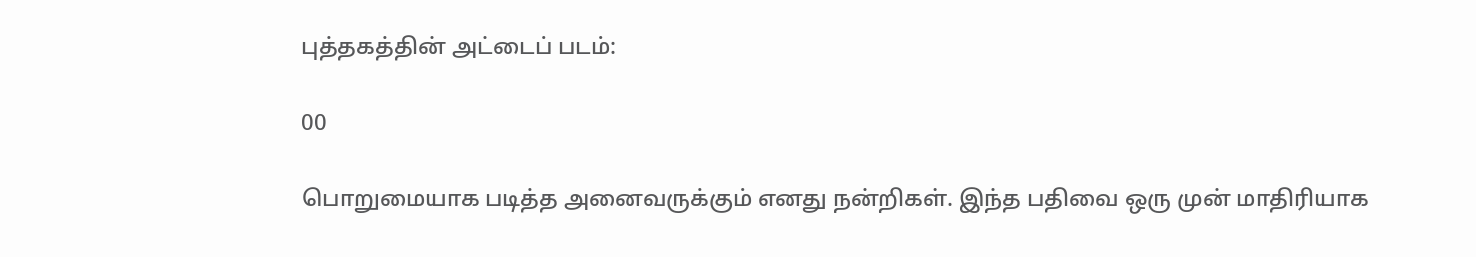புத்தகத்தின் அட்டைப் படம்:

00

பொறுமையாக படித்த அனைவருக்கும் எனது நன்றிகள். இந்த பதிவை ஒரு முன் மாதிரியாக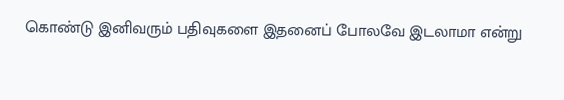கொண்டு இனிவரும் பதிவுகளை இதனைப் போலவே இடலாமா என்று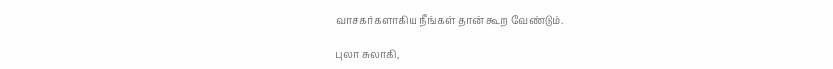வாசகர்களாகிய நீங்கள் தான் கூற வேண்டும்.

புலா சுலாகி,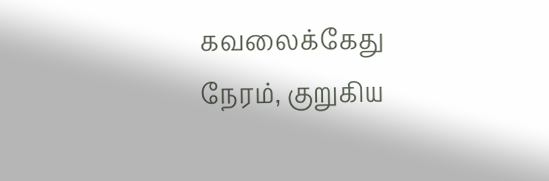கவலைக்கேது நேரம், குறுகிய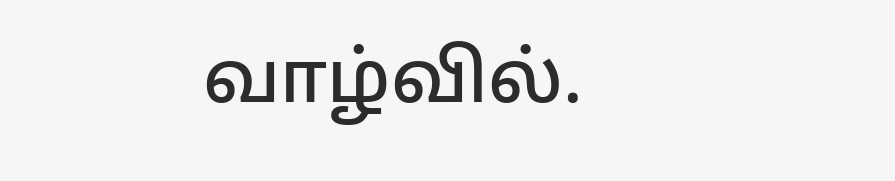வாழ்வில்.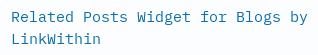Related Posts Widget for Blogs by LinkWithin